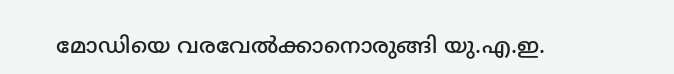മോഡിയെ വരവേല്‍ക്കാനൊരുങ്ങി യു.എ.ഇ.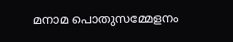മനാമ പൊതുസമ്മേളനം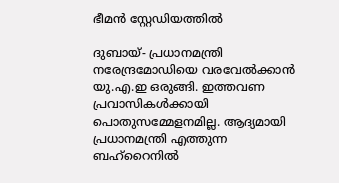ഭീമന്‍ സ്റ്റേഡിയത്തില്‍

ദുബായ്- പ്രധാനമന്ത്രി നരേന്ദ്രമോഡിയെ വരവേല്‍ക്കാന്‍ യു.എ.ഇ ഒരുങ്ങി. ഇത്തവണ പ്രവാസികള്‍ക്കായി പൊതുസമ്മേളനമില്ല. ആദ്യമായി പ്രധാനമന്ത്രി എത്തുന്ന ബഹ്‌റൈനില്‍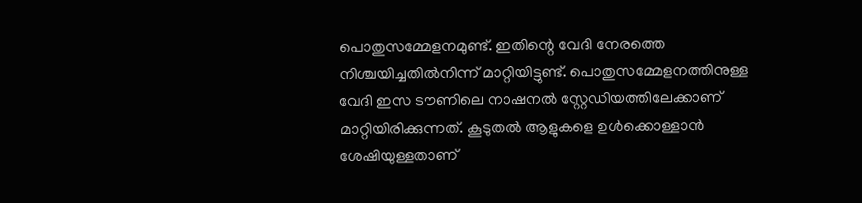പൊതുസമ്മേളനമുണ്ട്. ഇതിന്റെ വേദി നേരത്തെ നിശ്ചയിച്ചതില്‍നിന്ന് മാറ്റിയിട്ടുണ്ട്. പൊതുസമ്മേളനത്തിനുള്ള വേദി ഇസ ടൗണിലെ നാഷനല്‍ സ്റ്റേഡിയത്തിലേക്കാണ് മാറ്റിയിരിക്കുന്നത്. കൂടുതല്‍ ആളുകളെ ഉള്‍ക്കൊള്ളാന്‍ ശേഷിയുള്ളതാണ്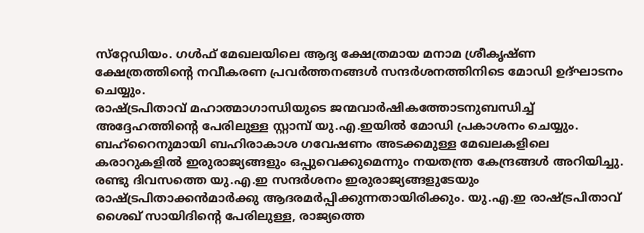സ്‌റ്റേഡിയം. ഗള്‍ഫ് മേഖലയിലെ ആദ്യ ക്ഷേത്രമായ മനാമ ശ്രീകൃഷ്ണ ക്ഷേത്രത്തിന്റെ നവീകരണ പ്രവര്‍ത്തനങ്ങള്‍ സന്ദര്‍ശനത്തിനിടെ മോഡി ഉദ്ഘാടനം ചെയ്യും.
രാഷ്ട്രപിതാവ് മഹാത്മാഗാന്ധിയുടെ ജന്മവാര്‍ഷികത്തോടനുബന്ധിച്ച് അദ്ദേഹത്തിന്റെ പേരിലുള്ള സ്റ്റാമ്പ് യു.എ.ഇയില്‍ മോഡി പ്രകാശനം ചെയ്യും. ബഹ്‌റൈനുമായി ബഹിരാകാശ ഗവേഷണം അടക്കമുള്ള മേഖലകളിലെ കരാറുകളില്‍ ഇരുരാജ്യങ്ങളും ഒപ്പുവെക്കുമെന്നും നയതന്ത്ര കേന്ദ്രങ്ങള്‍ അറിയിച്ചു.
രണ്ടു ദിവസത്തെ യു.എ.ഇ സന്ദര്‍ശനം ഇരുരാജ്യങ്ങളുടേയും രാഷ്ട്രപിതാക്കന്‍മാര്‍ക്കു ആദരമര്‍പ്പിക്കുന്നതായിരിക്കും. യു.എ.ഇ രാഷ്ട്രപിതാവ് ശൈഖ് സായിദിന്റെ പേരിലുള്ള, രാജ്യത്തെ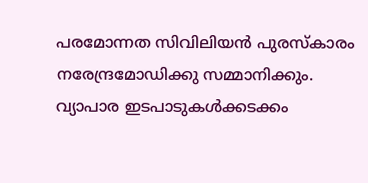പരമോന്നത സിവിലിയന്‍ പുരസ്‌കാരം നരേന്ദ്രമോഡിക്കു സമ്മാനിക്കും.
വ്യാപാര ഇടപാടുകള്‍ക്കടക്കം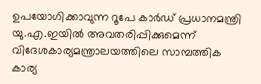ഉപയോഗിക്കാവുന്ന റൂപേ കാര്‍ഡ് പ്രധാനമന്ത്രി യു.എ.ഇയില്‍ അവതരിപ്പിക്കുമെന്ന് വിദേശകാര്യമന്ത്രാലയത്തിലെ സാമ്പത്തിക കാര്യ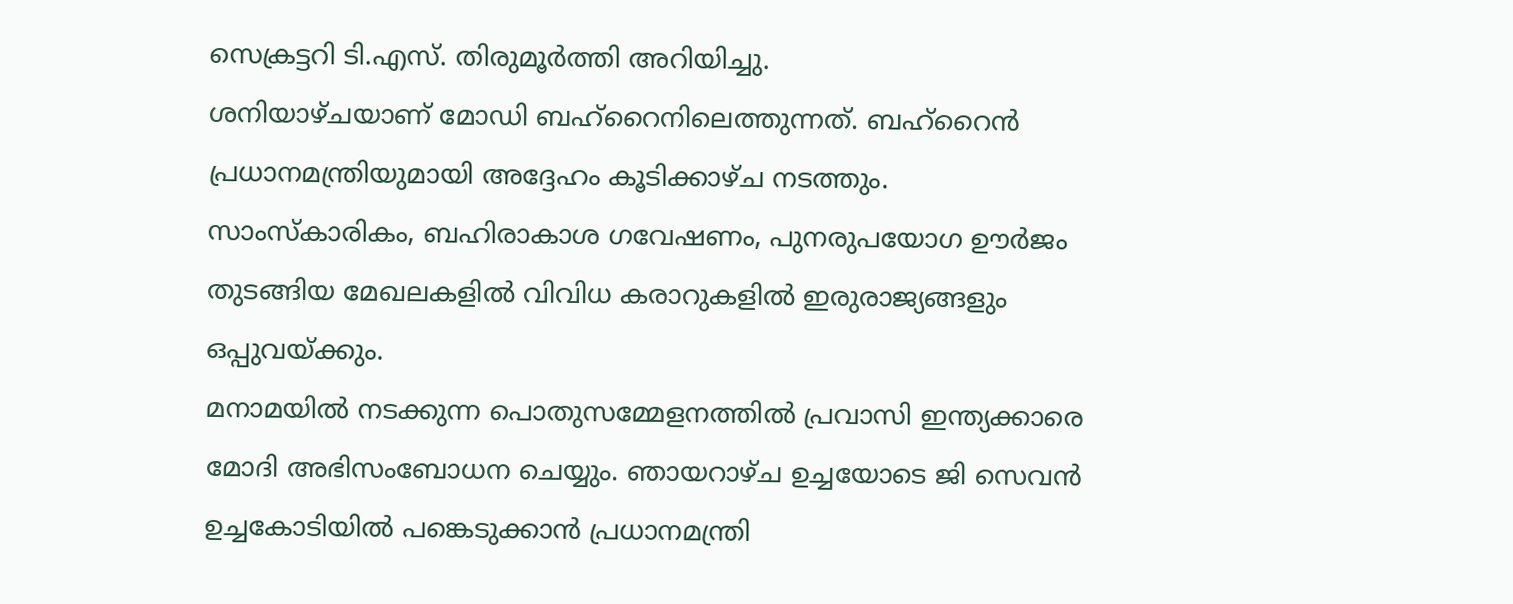സെക്രട്ടറി ടി.എസ്. തിരുമൂര്‍ത്തി അറിയിച്ചു.
ശനിയാഴ്ചയാണ് മോഡി ബഹ്‌റൈനിലെത്തുന്നത്. ബഹ്‌റൈന്‍ പ്രധാനമന്ത്രിയുമായി അദ്ദേഹം കൂടിക്കാഴ്ച നടത്തും. സാംസ്‌കാരികം, ബഹിരാകാശ ഗവേഷണം, പുനരുപയോഗ ഊര്‍ജം തുടങ്ങിയ മേഖലകളില്‍ വിവിധ കരാറുകളില്‍ ഇരുരാജ്യങ്ങളും ഒപ്പുവയ്ക്കും.
മനാമയില്‍ നടക്കുന്ന പൊതുസമ്മേളനത്തില്‍ പ്രവാസി ഇന്ത്യക്കാരെ മോദി അഭിസംബോധന ചെയ്യും. ഞായറാഴ്ച ഉച്ചയോടെ ജി സെവന്‍ ഉച്ചകോടിയില്‍ പങ്കെടുക്കാന്‍ പ്രധാനമന്ത്രി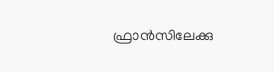ഫ്രാന്‍സിലേക്കു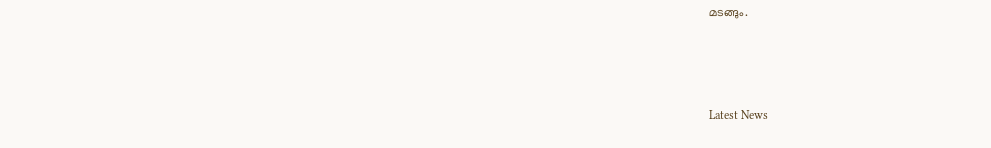മടങ്ങും.



Latest News